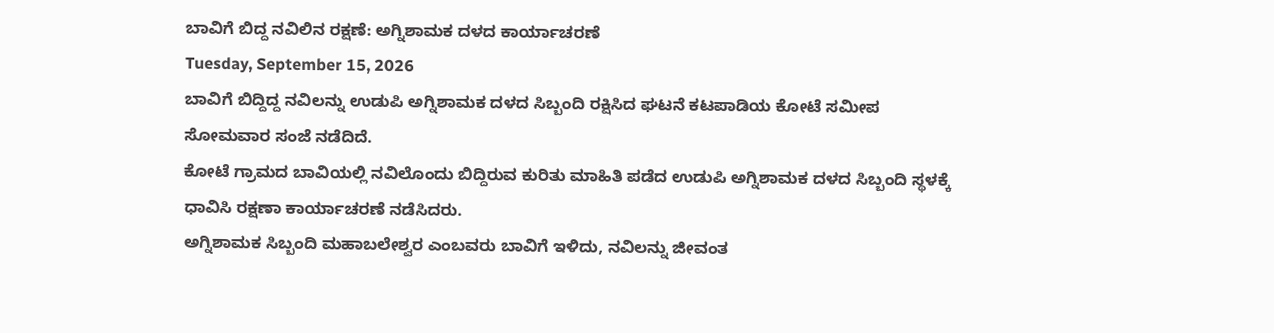ಬಾವಿಗೆ ಬಿದ್ದ ನವಿಲಿನ ರಕ್ಷಣೆ: ಅಗ್ನಿಶಾಮಕ ದಳದ ಕಾರ್ಯಾಚರಣೆ
Tuesday, September 15, 2026
ಬಾವಿಗೆ ಬಿದ್ದಿದ್ದ ನವಿಲನ್ನು ಉಡುಪಿ ಅಗ್ನಿಶಾಮಕ ದಳದ ಸಿಬ್ಬಂದಿ ರಕ್ಷಿಸಿದ ಘಟನೆ ಕಟಪಾಡಿಯ ಕೋಟೆ ಸಮೀಪ ಸೋಮವಾರ ಸಂಜೆ ನಡೆದಿದೆ.
ಕೋಟೆ ಗ್ರಾಮದ ಬಾವಿಯಲ್ಲಿ ನವಿಲೊಂದು ಬಿದ್ದಿರುವ ಕುರಿತು ಮಾಹಿತಿ ಪಡೆದ ಉಡುಪಿ ಅಗ್ನಿಶಾಮಕ ದಳದ ಸಿಬ್ಬಂದಿ ಸ್ಥಳಕ್ಕೆ ಧಾವಿಸಿ ರಕ್ಷಣಾ ಕಾರ್ಯಾಚರಣೆ ನಡೆಸಿದರು.
ಅಗ್ನಿಶಾಮಕ ಸಿಬ್ಬಂದಿ ಮಹಾಬಲೇಶ್ವರ ಎಂಬವರು ಬಾವಿಗೆ ಇಳಿದು, ನವಿಲನ್ನು ಜೀವಂತ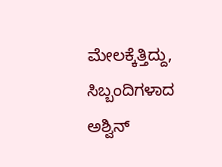ಮೇಲಕ್ಕೆತ್ತಿದ್ದು, ಸಿಬ್ಬಂದಿಗಳಾದ ಅಶ್ವಿನ್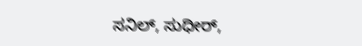ಸನಿಲ್, ಸುಧೀರ್,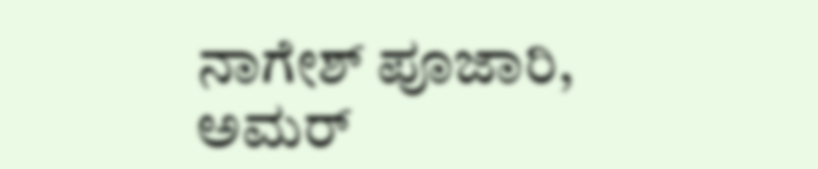ನಾಗೇಶ್ ಪೂಜಾರಿ, ಅಮರ್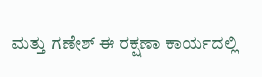ಮತ್ತು ಗಣೇಶ್ ಈ ರಕ್ಷಣಾ ಕಾರ್ಯದಲ್ಲಿ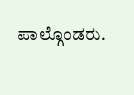ಪಾಲ್ಗೊಂಡರು.